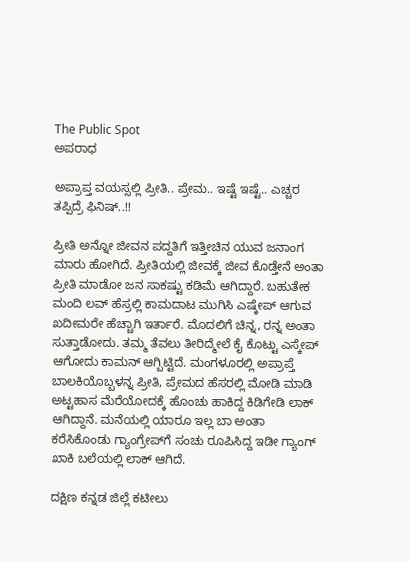The Public Spot
ಅಪರಾಧ

ಅಪ್ರಾಪ್ತ ವಯಸ್ಸಲ್ಲಿ ಪ್ರೀತಿ.. ಪ್ರೇಮ.. ಇಷ್ಟೆ ಇಷ್ಟೆ.. ಎಚ್ಚರ ತಪ್ಪಿದ್ರೆ ಫಿನಿಷ್..!!

ಪ್ರೀತಿ ಅನ್ನೋ ಜೀವನ ಪದ್ದತಿಗೆ ಇತ್ತೀಚಿನ ಯುವ ಜನಾಂಗ ಮಾರು ಹೋಗಿದೆ. ಪ್ರೀತಿಯಲ್ಲಿ ಜೀವಕ್ಕೆ ಜೀವ ಕೊಡ್ತೇನೆ ಅಂತಾ ಪ್ರೀತಿ ಮಾಡೋ ಜನ ಸಾಕಷ್ಟು ಕಡಿಮೆ ಆಗಿದ್ದಾರೆ. ಬಹುತೇಕ ಮಂದಿ ಲವ್ ಹೆಸ್ರಲ್ಲಿ ಕಾಮದಾಟ ಮುಗಿಸಿ ಎಷ್ಕೇಪ್ ಆಗುವ ಖದೀಮರೇ ಹೆಚ್ಚಾಗಿ ಇರ್ತಾರೆ. ಮೊದಲಿಗೆ ಚಿನ್ನ, ರನ್ನ ಅಂತಾ ಸುತ್ತಾಡೋದು. ತಮ್ಮ ತೆವಲು ತೀರಿದ್ಮೇಲೆ ಕೈ ಕೊಟ್ಟು ಎಸ್ಕೇಪ್‌ ಆಗೋದು ಕಾಮನ್ ಆಗ್ಬಿಟ್ಟಿದೆ. ಮಂಗಳೂರಲ್ಲಿ ಅಪ್ರಾಪ್ತೆ ಬಾಲಕಿಯೊಬ್ಬಳನ್ನ ಪ್ರೀತಿ, ಪ್ರೇಮದ ಹೆಸರಲ್ಲಿ ಮೋಡಿ ಮಾಡಿ ಅಟ್ಟಹಾಸ ಮೆರೆಯೋದಕ್ಕೆ ಹೊಂಚು ಹಾಕಿದ್ದ ಕಿಡಿಗೇಡಿ ಲಾಕ್ ಆಗಿದ್ದಾನೆ. ಮನೆಯಲ್ಲಿ ಯಾರೂ ಇಲ್ಲ ಬಾ ಅಂತಾ ಕರೆಸಿಕೊಂಡು ಗ್ಯಾಂಗ್ರೇಪ್‌ಗೆ ಸಂಚು ರೂಪಿಸಿದ್ದ ಇಡೀ ಗ್ಯಾಂಗ್ ಖಾಕಿ ಬಲೆಯಲ್ಲಿ ಲಾಕ್‌‌ ಆಗಿದೆ.

ದಕ್ಷಿಣ ಕನ್ನಡ ಜಿಲ್ಲೆ ಕಟೀಲು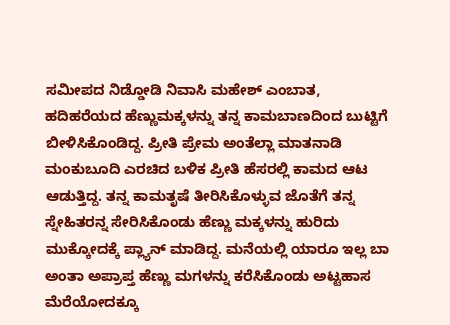ಸಮೀಪದ ನಿಡ್ಡೋಡಿ ನಿವಾಸಿ ಮಹೇಶ್ ಎಂಬಾತ, ಹದಿಹರೆಯದ ಹೆಣ್ಣುಮಕ್ಕಳನ್ನು ತನ್ನ ಕಾಮಬಾಣದಿಂದ ಬುಟ್ಟಿಗೆ ಬೀಳಿಸಿಕೊಂಡಿದ್ದ. ಪ್ರೀತಿ ಪ್ರೇಮ ಅಂತೆಲ್ಲಾ ಮಾತನಾಡಿ ಮಂಕುಬೂದಿ ಎರಚಿದ ಬಳಿಕ ಪ್ರೀತಿ ಹೆಸರಲ್ಲಿ ಕಾಮದ ಆಟ ಆಡುತ್ತಿದ್ದ. ತನ್ನ ಕಾಮತೃಷೆ ತೀರಿಸಿಕೊಳ್ಳುವ ಜೊತೆಗೆ ತನ್ನ ಸ್ನೇಹಿತರನ್ನ ಸೇರಿಸಿಕೊಂಡು ಹೆಣ್ಣು ಮಕ್ಕಳನ್ನು ಹುರಿದು ಮುಕ್ಕೋದಕ್ಕೆ ಪ್ಲ್ಯಾನ್ ಮಾಡಿದ್ದ. ಮನೆಯಲ್ಲಿ ಯಾರೂ ಇಲ್ಲ ಬಾ ಅಂತಾ ಅಪ್ರಾಪ್ತ ಹೆಣ್ಣು ಮಗಳನ್ನು ಕರೆಸಿಕೊಂಡು ಅಟ್ಟಹಾಸ ಮೆರೆಯೋದಕ್ಕೂ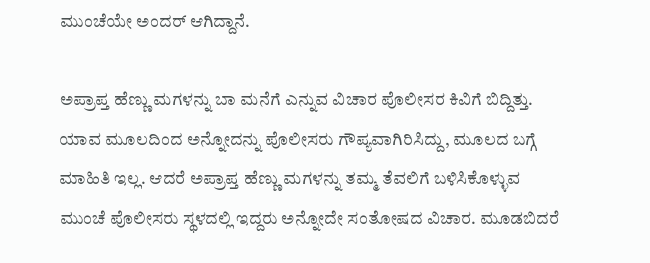ಮುಂಚೆಯೇ ಅಂದರ್ ಆಗಿದ್ದಾನೆ.

ಅಪ್ರಾಪ್ತ ಹೆಣ್ಣು ಮಗಳನ್ನು ಬಾ ಮನೆಗೆ ಎನ್ನುವ ವಿಚಾರ ಪೊಲೀಸರ ಕಿವಿಗೆ ಬಿದ್ದಿತ್ತು. ಯಾವ ಮೂಲದಿಂದ ಅನ್ನೋದನ್ನು ಪೊಲೀಸರು ಗೌಪ್ಯವಾಗಿರಿಸಿದ್ದು, ಮೂಲದ ಬಗ್ಗೆ ಮಾಹಿತಿ ಇಲ್ಲ. ಆದರೆ ಅಪ್ರಾಪ್ತ ಹೆಣ್ಣು ಮಗಳನ್ನು ತಮ್ಮ ತೆವಲಿಗೆ ಬಳಿಸಿಕೊಳ್ಳುವ ಮುಂಚೆ ಪೊಲೀಸರು ಸ್ಥಳದಲ್ಲಿ ಇದ್ದರು ಅನ್ನೋದೇ ಸಂತೋಷದ ವಿಚಾರ. ಮೂಡಬಿದರೆ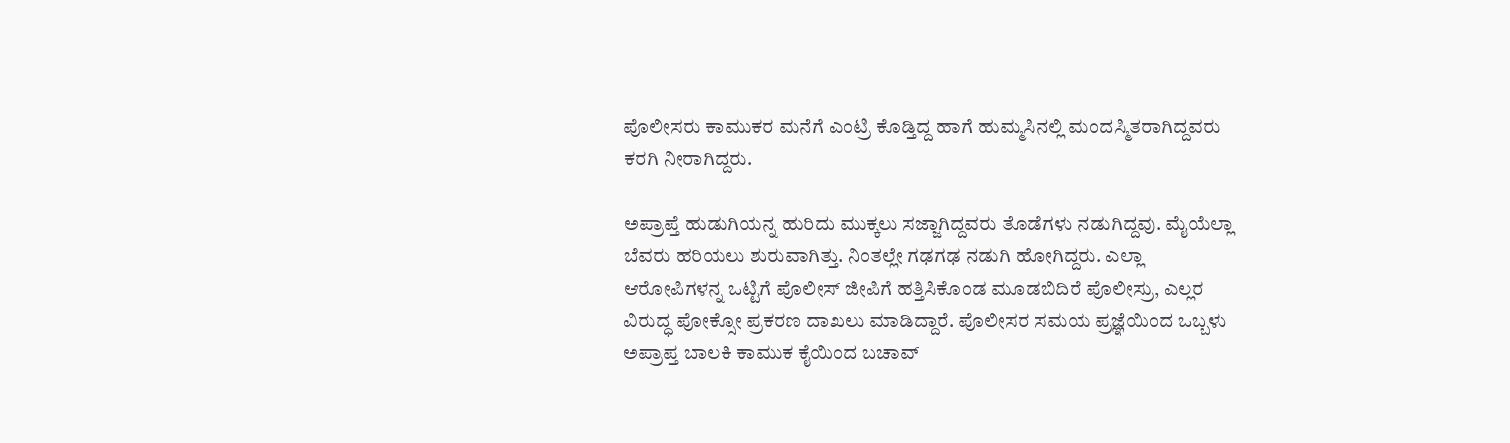ಪೊಲೀಸರು ಕಾಮುಕರ ಮನೆಗೆ ಎಂಟ್ರಿ ಕೊಡ್ತಿದ್ದ ಹಾಗೆ ಹುಮ್ಮಸಿನಲ್ಲಿ ಮಂದಸ್ಮಿತರಾಗಿದ್ದವರು ಕರಗಿ ನೀರಾಗಿದ್ದರು.

ಅಪ್ರಾಪ್ತೆ ಹುಡುಗಿಯನ್ನ ಹುರಿದು ಮುಕ್ಕಲು ಸಜ್ಜಾಗಿದ್ದವರು ತೊಡೆಗಳು ನಡುಗಿದ್ದವು. ಮೈಯೆಲ್ಲಾ ಬೆವರು ಹರಿಯಲು ಶುರುವಾಗಿತ್ತು. ನಿಂತಲ್ಲೇ ಗಢಗಢ ನಡುಗಿ ಹೋಗಿದ್ದರು. ಎಲ್ಲಾ ಆರೋಪಿಗಳನ್ನ ಒಟ್ಟಿಗೆ ಪೊಲೀಸ್ ಜೀಪಿಗೆ ಹತ್ತಿಸಿಕೊಂಡ ಮೂಡಬಿದಿರೆ ಪೊಲೀಸ್ರು, ಎಲ್ಲರ ವಿರುದ್ಧ ಪೋಕ್ಸೋ ಪ್ರಕರಣ ದಾಖಲು ಮಾಡಿದ್ದಾರೆ. ಪೊಲೀಸರ ಸಮಯ ಪ್ರಜ್ಞೆಯಿಂದ ಒಬ್ಬಳು ಅಪ್ರಾಪ್ತ ಬಾಲಕಿ ಕಾಮುಕ ಕೈಯಿಂದ ಬಚಾವ್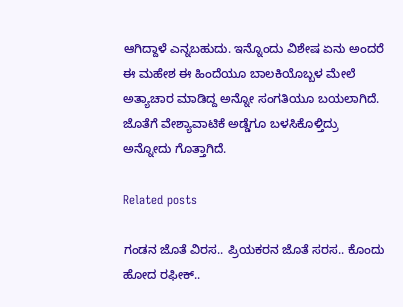ಆಗಿದ್ದಾಳೆ ಎನ್ನಬಹುದು. ಇನ್ನೊಂದು ವಿಶೇಷ ಏನು ಅಂದರೆ ಈ ಮಹೇಶ ಈ ಹಿಂದೆಯೂ ಬಾಲಕಿಯೊಬ್ಬಳ ಮೇಲೆ ಅತ್ಯಾಚಾರ ಮಾಡಿದ್ದ ಅನ್ನೋ ಸಂಗತಿಯೂ ಬಯಲಾಗಿದೆ. ಜೊತೆಗೆ ವೇಶ್ಯಾವಾಟಿಕೆ ಅಡ್ಡೆಗೂ ಬಳಸಿಕೊಳ್ತಿದ್ರು ಅನ್ನೋದು ಗೊತ್ತಾಗಿದೆ.

Related posts

ಗಂಡನ ಜೊತೆ ವಿರಸ.. ಪ್ರಿಯಕರನ ಜೊತೆ ಸರಸ.. ಕೊಂದು ಹೋದ ರಫೀಕ್‌..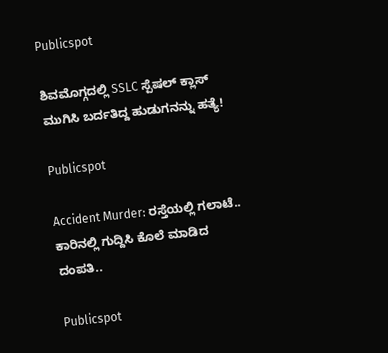Publicspot

ಶಿವಮೊಗ್ಗದಲ್ಲಿ SSLC ಸ್ಪೆಷಲ್ ಕ್ಲಾಸ್‌ ಮುಗಿಸಿ ಬರ್ದತಿದ್ದ ಹುಡುಗನನ್ನು ಹತ್ಯೆ!

Publicspot

Accident Murder: ರಸ್ತೆಯಲ್ಲಿ ಗಲಾಟೆ.. ಕಾರಿನಲ್ಲಿ ಗುದ್ದಿಸಿ ಕೊಲೆ ಮಾಡಿದ ದಂಪತಿ..

Publicspot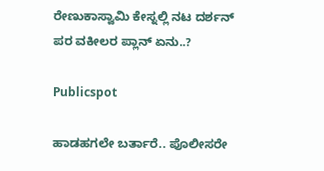ರೇಣುಕಾಸ್ವಾಮಿ ಕೇಸ್ನಲ್ಲಿ ನಟ ದರ್ಶನ್ ಪರ ವಕೀಲರ ಪ್ಲಾನ್ ಏನು..?

Publicspot

ಹಾಡಹಗಲೇ ಬರ್ತಾರೆ.. ಪೊಲೀಸರೇ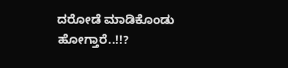ದರೋಡೆ ಮಾಡಿಕೊಂಡು ಹೋಗ್ತಾರೆ..!!?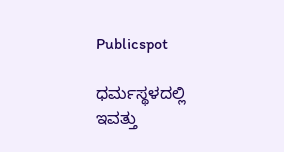Publicspot

ಧರ್ಮಸ್ಥಳದಲ್ಲಿ ಇವತ್ತು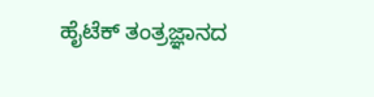ಹೈಟೆಕ್ ತಂತ್ರಜ್ಞಾನದ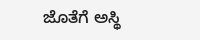ಜೊತೆಗೆ ಅಸ್ಥಿ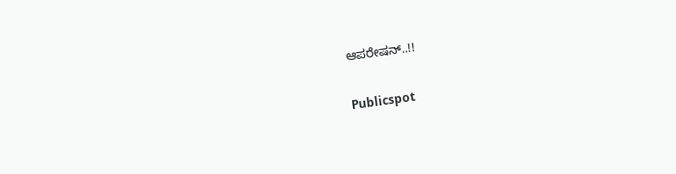ಆಪರೇಷನ್..!!

Publicspot